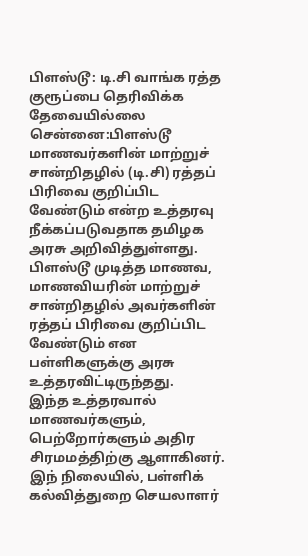பிளஸ்டூ: டி.சி வாங்க ரத்த குரூப்பை தெரிவிக்க தேவையில்லை
சென்னை:பிளஸ்டூ மாணவர்களின் மாற்றுச் சான்றிதழில் (டி.சி) ரத்தப் பிரிவை குறிப்பிட வேண்டும் என்ற உத்தரவு நீக்கப்படுவதாக தமிழக அரசு அறிவித்துள்ளது.
பிளஸ்டூ முடித்த மாணவ, மாணவியரின் மாற்றுச் சான்றிதழில் அவர்களின் ரத்தப் பிரிவை குறிப்பிட வேண்டும் என பள்ளிகளுக்கு அரசு உத்தரவிட்டிருந்தது.
இந்த உத்தரவால் மாணவர்களும், பெற்றோர்களும் அதிர சிரமமத்திற்கு ஆளாகினர்.
இந் நிலையில், பள்ளிக் கல்வித்துறை செயலாளர்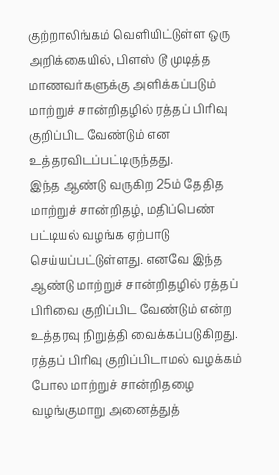குற்றாலிங்கம் வெளியிட்டுள்ள ஒரு அறிக்கையில், பிளஸ் டூ முடித்த மாணவர்களுக்கு அளிக்கப்படும் மாற்றுச் சான்றிதழில் ரத்தப் பிரிவு குறிப்பிட வேண்டும் என உத்தரவிடப்பட்டிருந்தது.
இந்த ஆண்டு வருகிற 25ம் தேதித மாற்றுச் சான்றிதழ், மதிப்பெண் பட்டியல் வழங்க ஏற்பாடு செய்யப்பட்டுள்ளது. எனவே இந்த ஆண்டு மாற்றுச் சான்றிதழில் ரத்தப் பிரிவை குறிப்பிட வேண்டும் என்ற உத்தரவு நிறுத்தி வைக்கப்படுகிறது.
ரத்தப் பிரிவு குறிப்பிடாமல் வழக்கம் போல மாற்றுச் சான்றிதழை வழங்குமாறு அனைத்துத்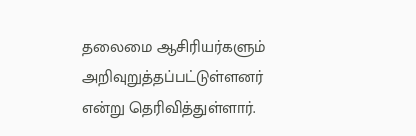தலைமை ஆசிரியர்களும் அறிவுறுத்தப்பட்டுள்ளனர் என்று தெரிவித்துள்ளார்.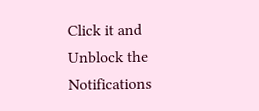Click it and Unblock the Notifications